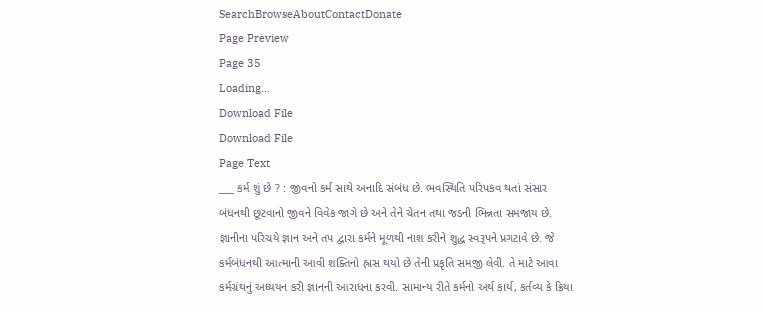SearchBrowseAboutContactDonate
Page Preview
Page 35
Loading...
Download File
Download File
Page Text
___ કર્મ શું છે ? : જીવનો કર્મ સાથે અનાદિ સંબંધ છે. ભવસ્થિતિ પરિપકવ થતાં સંસાર બંધનથી છૂટવાનો જીવને વિવેક જાગે છે અને તેને ચેતન તથા જડની ભિન્નતા સમજાય છે. જ્ઞાનીના પરિચયે જ્ઞાન અને તપ દ્વારા કર્મને મૂળથી નાશ કરીને શુદ્ધ સ્વરૂપને પ્રગટાવે છે. જે કર્મબંધનથી આત્માની આવી શક્તિનો હ્રાસ થયો છે તેની પ્રકૃતિ સમજી લેવી. તે માટે આવા કર્મગ્રંથનું અધ્યયન કરી જ્ઞાનની આરાધના કરવી. સામાન્ય રીતે કર્મનો અર્થ કાર્ય, કર્તવ્ય કે ક્રિયા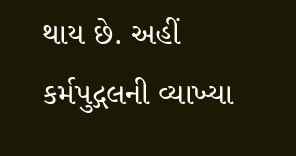થાય છે. અહીં કર્મપુદ્ગલની વ્યાખ્યા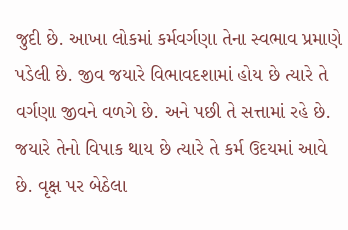જુદી છે. આખા લોકમાં કર્મવર્ગણા તેના સ્વભાવ પ્રમાણે પડેલી છે. જીવ જયારે વિભાવદશામાં હોય છે ત્યારે તે વર્ગણા જીવને વળગે છે. અને પછી તે સત્તામાં રહે છે. જયારે તેનો વિપાક થાય છે ત્યારે તે કર્મ ઉદયમાં આવે છે. વૃક્ષ પર બેઠેલા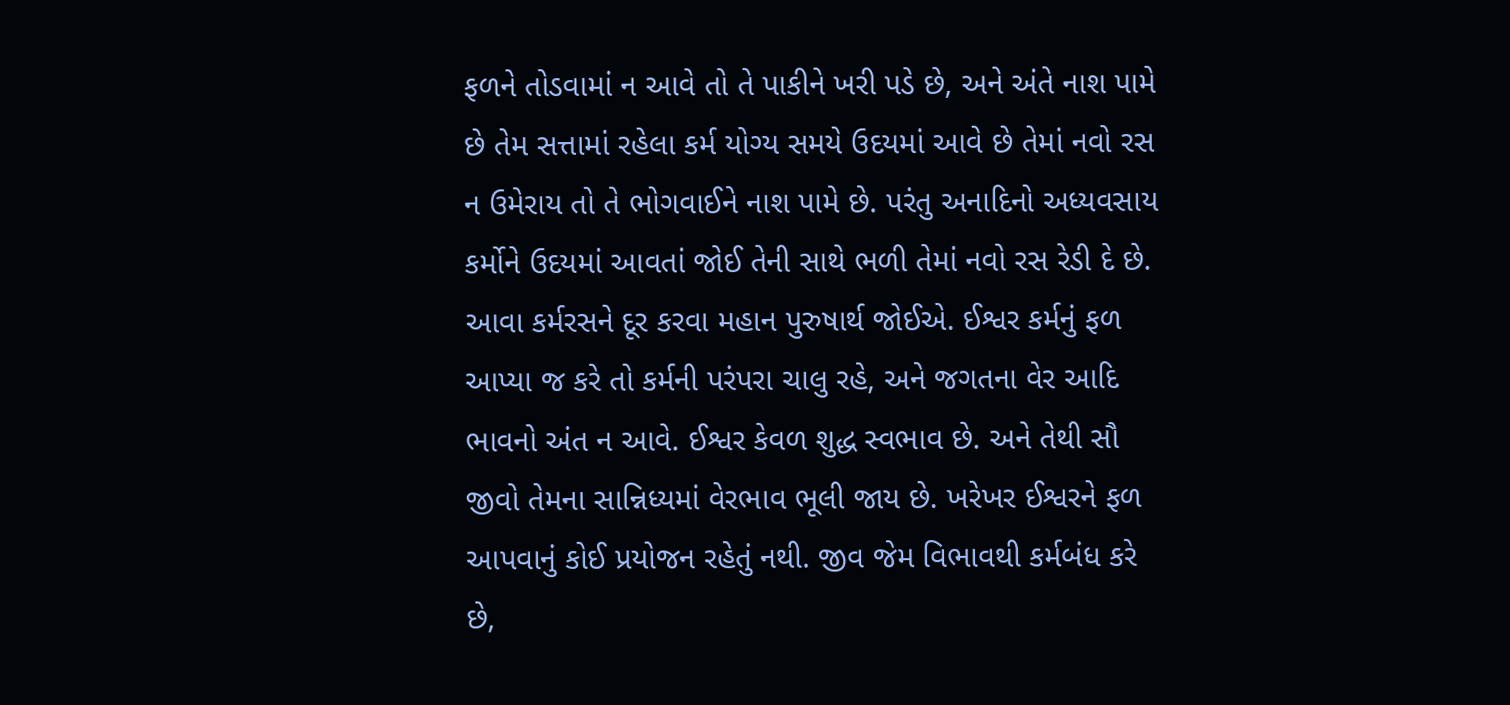ફળને તોડવામાં ન આવે તો તે પાકીને ખરી પડે છે, અને અંતે નાશ પામે છે તેમ સત્તામાં રહેલા કર્મ યોગ્ય સમયે ઉદયમાં આવે છે તેમાં નવો રસ ન ઉમેરાય તો તે ભોગવાઈને નાશ પામે છે. પરંતુ અનાદિનો અધ્યવસાય કર્મોને ઉદયમાં આવતાં જોઈ તેની સાથે ભળી તેમાં નવો રસ રેડી દે છે. આવા કર્મરસને દૂર કરવા મહાન પુરુષાર્થ જોઈએ. ઈશ્વર કર્મનું ફળ આપ્યા જ કરે તો કર્મની પરંપરા ચાલુ રહે, અને જગતના વેર આદિ ભાવનો અંત ન આવે. ઈશ્વર કેવળ શુદ્ધ સ્વભાવ છે. અને તેથી સૌ જીવો તેમના સાન્નિધ્યમાં વેરભાવ ભૂલી જાય છે. ખરેખર ઈશ્વરને ફળ આપવાનું કોઈ પ્રયોજન રહેતું નથી. જીવ જેમ વિભાવથી કર્મબંધ કરે છે,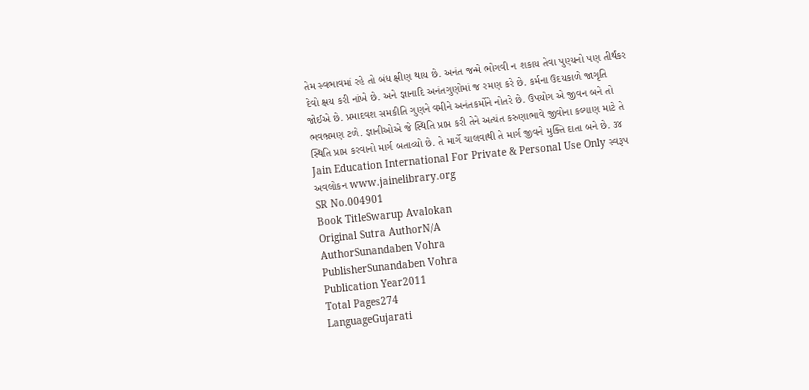તેમ સ્વભાવમાં રહે તો બંધ ક્ષીણ થાય છે. અનંત જન્મે ભોગવી ન શકાય તેવા પુણ્યનો પણ તીર્થંકર દેવો ક્ષય કરી નાંખે છે. અને જ્ઞાનાદિ અનંતગુણોમાં જ રમણ કરે છે. કર્મના ઉદયકાળે જાગૃતિ જોઈએ છે. પ્રમાદવશ સમકીતિ ગુણને વમીને અનંતકર્મોને નોતરે છે. ઉપયોગ એ જીવન બને તો ભવભ્રમણ ટળે. જ્ઞાનીઓએ જે સ્થિતિ પ્રાપ્ત કરી તેને અત્યંત કરુણાભાવે જીવોના કલ્યાણ માટે તે સ્થિતિ પ્રાપ્ત કરવાનો માર્ગ બતાવ્યો છે. તે માર્ગે ચાલવાથી તે માર્ગ જીવને મુક્તિ દાતા બને છે. ૩૪ Jain Education International For Private & Personal Use Only સ્વરૂપ અવલોકન www.jainelibrary.org
SR No.004901
Book TitleSwarup Avalokan
Original Sutra AuthorN/A
AuthorSunandaben Vohra
PublisherSunandaben Vohra
Publication Year2011
Total Pages274
LanguageGujarati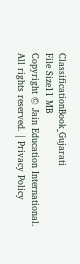ClassificationBook_Gujarati
File Size11 MB
Copyright © Jain Education International. All rights reserved. | Privacy Policy